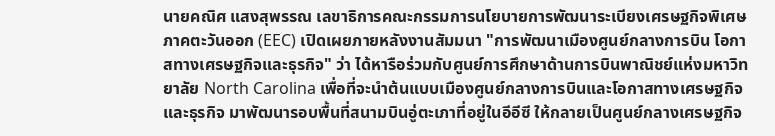นายคณิศ แสงสุพรรณ เลขาธิการคณะกรรมการนโยบายการพัฒนาระเบียงเศรษฐกิจพิเศษภาคตะวันออก (EEC) เปิดเผยภายหลังงานสัมมนา "การพัฒนาเมืองศูนย์กลางการบิน โอกาสทางเศรษฐกิจและธุรกิจ" ว่า ได้หารือร่วมกับศูนย์การศึกษาด้านการบินพาณิชย์แห่งมหาวิทยาลัย North Carolina เพื่อที่จะนำต้นแบบเมืองศูนย์กลางการบินและโอกาสทางเศรษฐกิจและธุรกิจ มาพัฒนารอบพื้นที่สนามบินอู่ตะเภาที่อยู่ในอีอีซี ให้กลายเป็นศูนย์กลางเศรษฐกิจ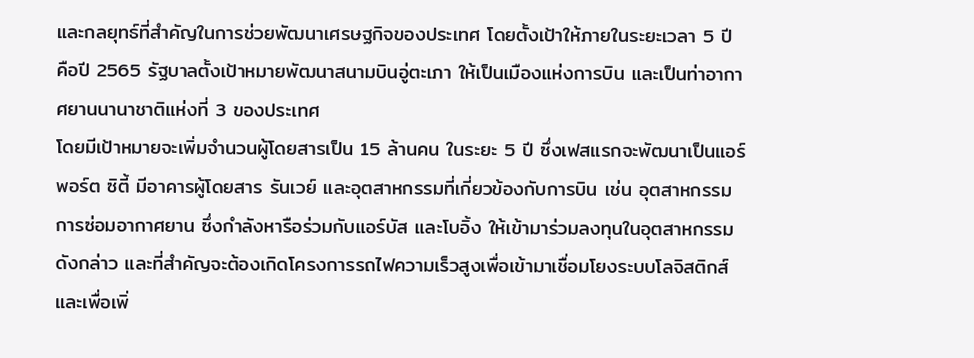และกลยุทธ์ที่สำคัญในการช่วยพัฒนาเศรษฐกิจของประเทศ โดยตั้งเป้าให้ภายในระยะเวลา 5 ปี คือปี 2565 รัฐบาลตั้งเป้าหมายพัฒนาสนามบินอู่ตะเภา ให้เป็นเมืองแห่งการบิน และเป็นท่าอากาศยานนานาชาติแห่งที่ 3 ของประเทศ
โดยมีเป้าหมายจะเพิ่มจำนวนผู้โดยสารเป็น 15 ล้านคน ในระยะ 5 ปี ซึ่งเฟสแรกจะพัฒนาเป็นแอร์พอร์ต ซิตี้ มีอาคารผู้โดยสาร รันเวย์ และอุตสาหกรรมที่เกี่ยวข้องกับการบิน เช่น อุตสาหกรรมการซ่อมอากาศยาน ซึ่งกำลังหารือร่วมกับแอร์บัส และโบอิ้ง ให้เข้ามาร่วมลงทุนในอุตสาหกรรมดังกล่าว และที่สำคัญจะต้องเกิดโครงการรถไฟความเร็วสูงเพื่อเข้ามาเชื่อมโยงระบบโลจิสติกส์ และเพื่อเพิ่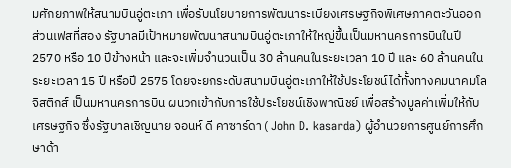มศักยภาพให้สนามบินอู่ตะเภา เพื่อรับนโยบายการพัฒนาระเบียงเศรษฐกิจพิเศษภาคตะวันออก
ส่วนเฟสที่สอง รัฐบาลมีเป้าหมายพัฒนาสนามบินอู่ตะเภาให้ใหญ่ขึ้นเป็นมหานครการบินในปี 2570 หรือ 10 ปีข้างหน้า และจะเพิ่มจำนวนเป็น 30 ล้านคนในระยะเวลา 10 ปี และ 60 ล้านคนในระยะเวลา 15 ปี หรือปี 2575 โดยจะยกระดับสนามบินอู่ตะเภาให้ใช้ประโยชน์ได้ทั้งทางคมนาคมโลจิสติกส์ เป็นมหานครการบิน ผนวกเข้ากับการใช้ประโยชน์เชิงพาณิชย์ เพื่อสร้างมูลค่าเพิ่มให้กับเศรษฐกิจ ซึ่งรัฐบาลเชิญนาย จอนห์ ดี คาซาร์ดา ( John D. kasarda) ผู้อำนวยการศูนย์การศึกษาด้า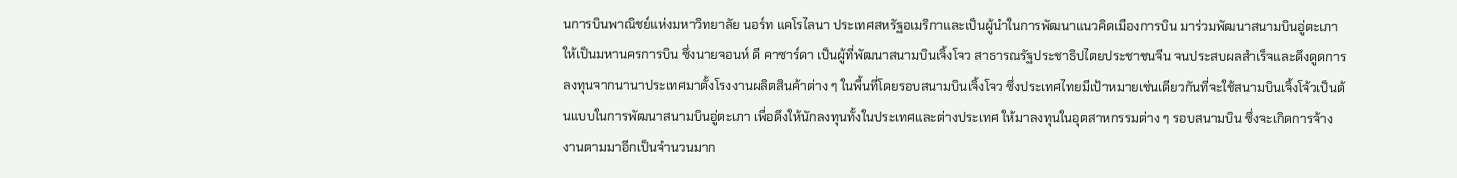นการบินพาณิชย์แห่งมหาวิทยาลัย นอร์ท แคโรไลนา ประเทศสหรัฐอเมริกาและเป็นผู้นำในการพัฒนาแนวคิดเมืองการบิน มาร่วมพัฒนาสนามบินอู่ตะเภาให้เป็นมหานครการบิน ซึ่งนายจอนห์ ดี คาซาร์ดา เป็นผู้ที่พัฒนาสนามบินเจิ้งโจว สาธารณรัฐประชาธิปไตยประชาชนจีน จนประสบผลสำเร็จและดึงดูดการลงทุนจากนานาประเทศมาตั้งโรงงานผลิตสินค้าต่าง ๆ ในพื้นที่โดยรอบสนามบินเจิ้งโจว ซึ่งประเทศไทยมีเป้าหมายเช่นเดียวกันที่จะใช้สนามบินเจิ้งโจ้วเป็นต้นแบบในการพัฒนาสนามบินอู่ตะเภา เพื่อดึงให้นักลงทุนทั้งในประเทศและต่างประเทศ ให้มาลงทุนในอุตสาหกรรมต่าง ๆ รอบสนามบิน ซึ่งจะเกิดการจ้างงานตามมาอีกเป็นจำนวนมาก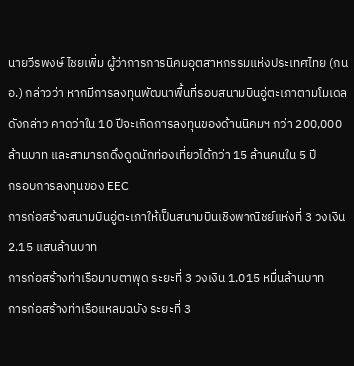นายวีรพงษ์ ไชยเพิ่ม ผู้ว่าการการนิคมอุตสาหกรรมแห่งประเทศไทย (กนอ.) กล่าวว่า หากมีการลงทุนพัฒนาพื้นที่รอบสนามบินอู่ตะเภาตามโมเดลดังกล่าว คาดว่าใน 10 ปีจะเกิดการลงทุนของด้านนิคมฯ กว่า 200,000 ล้านบาท และสามารถดึงดูดนักท่องเที่ยวได้กว่า 15 ล้านคนใน 5 ปี
กรอบการลงทุนของ EEC
การก่อสร้างสนามบินอู่ตะเภาให้เป็นสนามบินเชิงพาณิชย์แห่งที่ 3 วงเงิน 2.15 แสนล้านบาท
การก่อสร้างท่าเรือมาบตาพุด ระยะที่ 3 วงเงิน 1.015 หมื่นล้านบาท
การก่อสร้างท่าเรือแหลมฉบัง ระยะที่ 3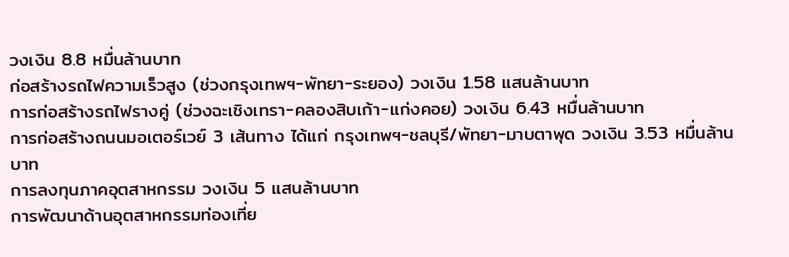วงเงิน 8.8 หมื่นล้านบาท
ก่อสร้างรถไฟความเร็วสูง (ช่วงกรุงเทพฯ-พัทยา-ระยอง) วงเงิน 1.58 แสนล้านบาท
การก่อสร้างรถไฟรางคู่ (ช่วงฉะเชิงเทรา-คลองสิบเก้า-แก่งคอย) วงเงิน 6.43 หมื่นล้านบาท
การก่อสร้างถนนมอเตอร์เวย์ 3 เส้นทาง ได้แก่ กรุงเทพฯ-ชลบุรี/พัทยา-มาบตาพุด วงเงิน 3.53 หมื่นล้านบาท
การลงทุนภาคอุตสาหกรรม วงเงิน 5 แสนล้านบาท
การพัฒนาด้านอุตสาหกรรมท่องเที่ย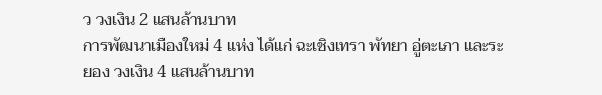ว วงเงิน 2 แสนล้านบาท
การพัฒนาเมืองใหม่ 4 แห่ง ได้แก่ ฉะเชิงเทรา พัทยา อู่ตะเภา และระยอง วงเงิน 4 แสนล้านบาท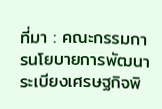ที่มา : คณะกรรมการนโยบายการพัฒนาระเบียงเศรษฐกิจพิ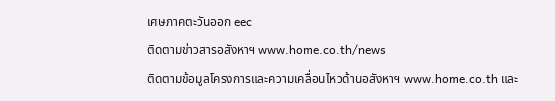เศษภาคตะวันออก eec
ติดตามข่าวสารอสังหาฯ www.home.co.th/news
ติดตามข้อมูลโครงการและความเคลื่อนไหวด้านอสังหาฯ www.home.co.th และ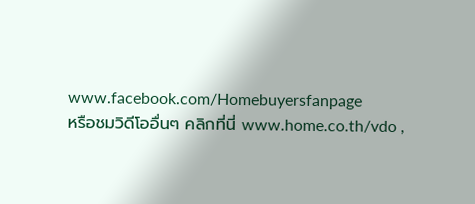www.facebook.com/Homebuyersfanpage
หรือชมวิดีโออื่นๆ คลิกที่นี่ www.home.co.th/vdo ,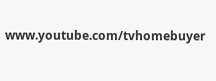www.youtube.com/tvhomebuyer